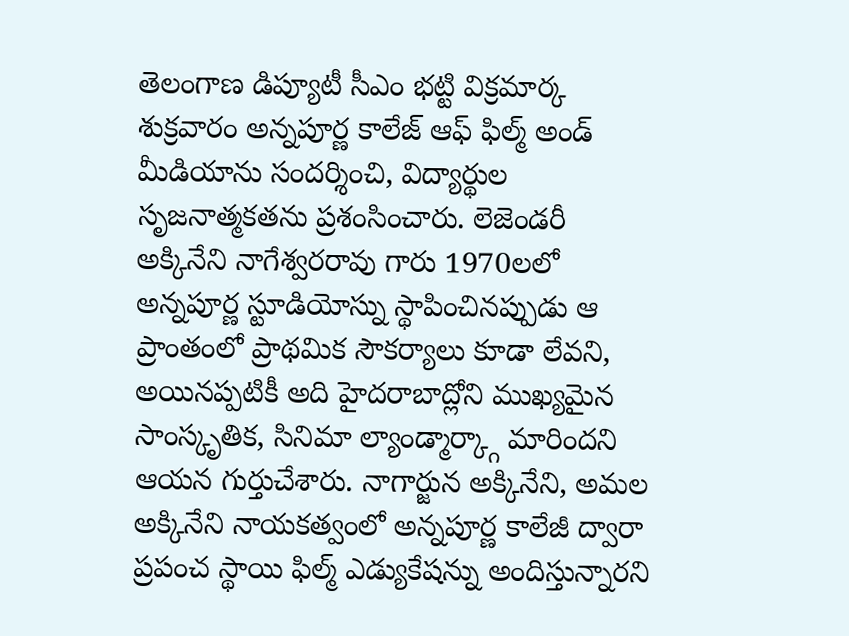తెలంగాణ డిప్యూటీ సీఎం భట్టి విక్రమార్క శుక్రవారం అన్నపూర్ణ కాలేజ్ ఆఫ్ ఫిల్మ్ అండ్ మీడియాను సందర్శించి, విద్యార్థుల సృజనాత్మకతను ప్రశంసించారు. లెజెండరీ అక్కినేని నాగేశ్వరరావు గారు 1970లలో అన్నపూర్ణ స్టూడియోస్ను స్థాపించినప్పుడు ఆ ప్రాంతంలో ప్రాథమిక సౌకర్యాలు కూడా లేవని, అయినప్పటికీ అది హైదరాబాద్లోని ముఖ్యమైన సాంస్కృతిక, సినిమా ల్యాండ్మార్క్గా మారిందని ఆయన గుర్తుచేశారు. నాగార్జున అక్కినేని, అమల అక్కినేని నాయకత్వంలో అన్నపూర్ణ కాలేజీ ద్వారా ప్రపంచ స్థాయి ఫిల్మ్ ఎడ్యుకేషన్ను అందిస్తున్నారని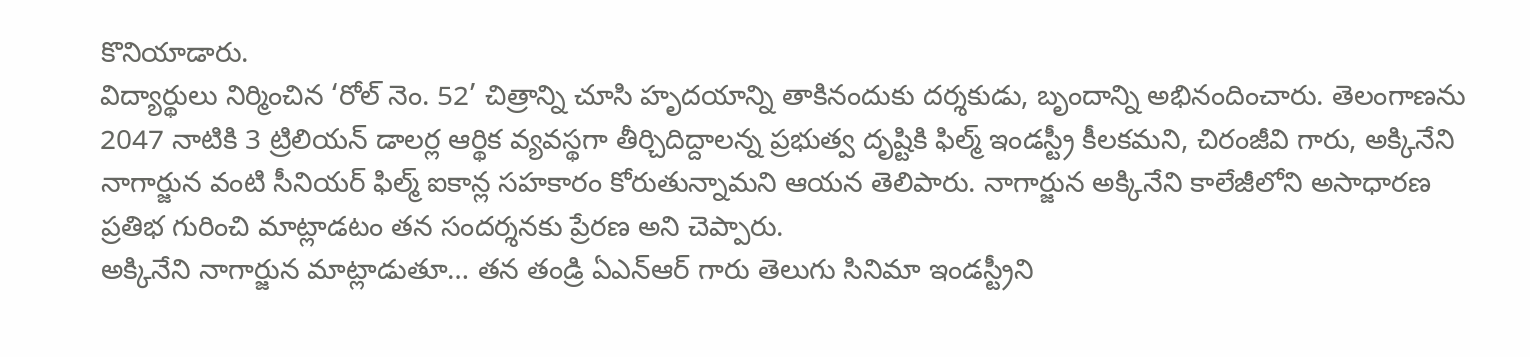కొనియాడారు.
విద్యార్థులు నిర్మించిన ‘రోల్ నెం. 52’ చిత్రాన్ని చూసి హృదయాన్ని తాకినందుకు దర్శకుడు, బృందాన్ని అభినందించారు. తెలంగాణను 2047 నాటికి 3 ట్రిలియన్ డాలర్ల ఆర్థిక వ్యవస్థగా తీర్చిదిద్దాలన్న ప్రభుత్వ దృష్టికి ఫిల్మ్ ఇండస్ట్రీ కీలకమని, చిరంజీవి గారు, అక్కినేని నాగార్జున వంటి సీనియర్ ఫిల్మ్ ఐకాన్ల సహకారం కోరుతున్నామని ఆయన తెలిపారు. నాగార్జున అక్కినేని కాలేజీలోని అసాధారణ ప్రతిభ గురించి మాట్లాడటం తన సందర్శనకు ప్రేరణ అని చెప్పారు.
అక్కినేని నాగార్జున మాట్లాడుతూ… తన తండ్రి ఏఎన్ఆర్ గారు తెలుగు సినిమా ఇండస్ట్రీని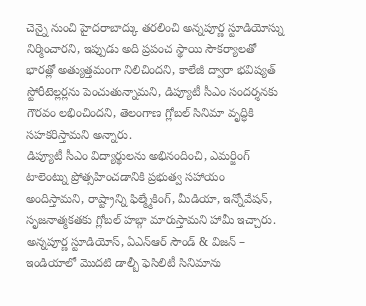చెన్నై నుంచి హైదరాబాద్కు తరలించి అన్నపూర్ణ స్టూడియోస్ను నిర్మించారని, ఇప్పుడు అది ప్రపంచ స్థాయి సౌకర్యాలతో భారత్లో అత్యుత్తమంగా నిలిచిందని, కాలేజీ ద్వారా భవిష్యత్ స్టోరీటెల్లర్లను పెంచుతున్నామని, డిప్యూటీ సీఎం సందర్శనకు గౌరవం లభించిందని, తెలంగాణ గ్లోబల్ సినిమా వృద్ధికి సహకరిస్తామని అన్నారు.
డిప్యూటీ సీఎం విద్యార్థులను అభినందించి, ఎమర్జింగ్ టాలెంట్ను ప్రోత్సహించడానికి ప్రభుత్వ సహాయం అందిస్తామని, రాష్ట్రాన్ని ఫిల్మ్మేకింగ్, మీడియా, ఇన్నోవేషన్, సృజనాత్మకతకు గ్లోబల్ హబ్గా మారుస్తామని హామీ ఇచ్చారు. అన్నపూర్ణ స్టూడియోస్, ఏఎన్ఆర్ సౌండ్ & విజన్ – ఇండియాలో మొదటి డాల్బీ ఫెసిలిటీ సినిమాను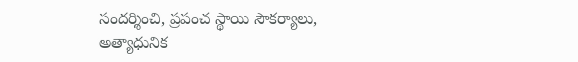సందర్శించి, ప్రపంచ స్థాయి సౌకర్యాలు, అత్యాధునిక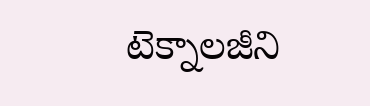టెక్నాలజీని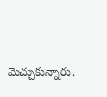మెచ్చుకున్నారు.